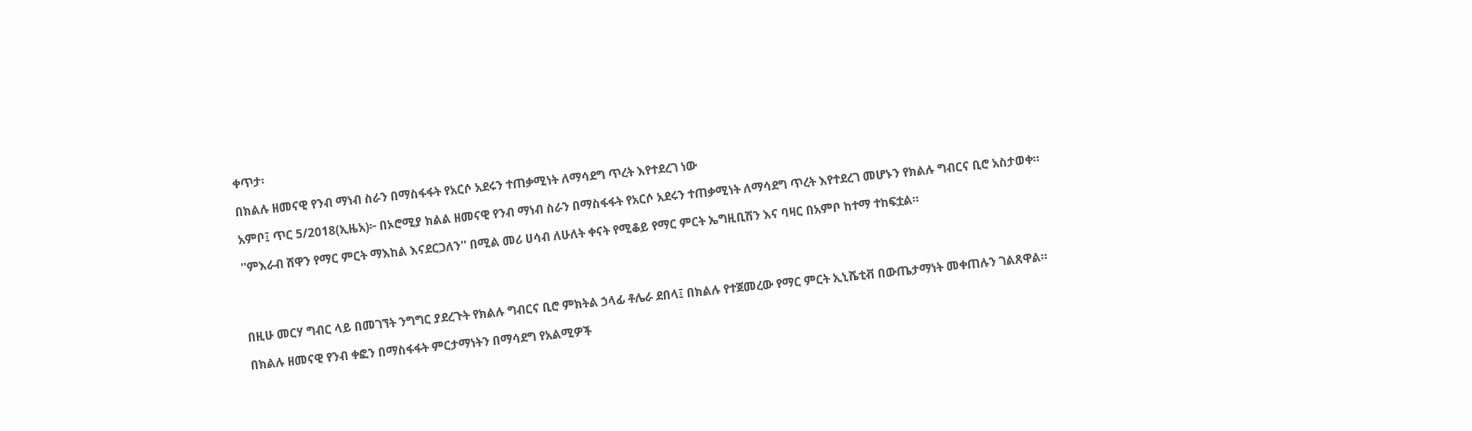ቀጥታ፡

በክልሉ ዘመናዊ የንብ ማነብ ስራን በማስፋፋት የአርሶ አደሩን ተጠቃሚነት ለማሳደግ ጥረት እየተደረገ ነው

አምቦ፤ ጥር 5/2018(ኢዜአ)፦ በኦሮሚያ ክልል ዘመናዊ የንብ ማነብ ስራን በማስፋፋት የአርሶ አደሩን ተጠቃሚነት ለማሳደግ ጥረት እየተደረገ መሆኑን የክልሉ ግብርና ቢሮ አስታወቀ።

''ምእራብ ሸዋን የማር ምርት ማእከል እናደርጋለን'' በሚል መሪ ሀሳብ ለሁለት ቀናት የሚቆይ የማር ምርት ኤግዚቢሽን እና ባዛር በአምቦ ከተማ ተከፍቷል።




በዚሁ መርሃ ግብር ላይ በመገኘት ንግግር ያደረጉት የክልሉ ግብርና ቢሮ ምክትል ኃላፊ ቶሌራ ደበላ፤ በክልሉ የተጀመረው የማር ምርት ኢኒሼቲቭ በውጤታማነት መቀጠሉን ገልጸዋል።

በክልሉ ዘመናዊ የንብ ቀፎን በማስፋፋት ምርታማነትን በማሳደግ የአልሚዎች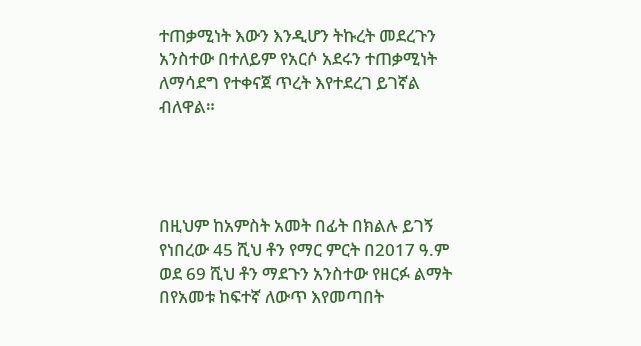ተጠቃሚነት እውን እንዲሆን ትኩረት መደረጉን አንስተው በተለይም የአርሶ አደሩን ተጠቃሚነት ለማሳደግ የተቀናጀ ጥረት እየተደረገ ይገኛል ብለዋል።




በዚህም ከአምስት አመት በፊት በክልሉ ይገኝ የነበረው 45 ሺህ ቶን የማር ምርት በ2017 ዓ.ም ወደ 69 ሺህ ቶን ማደጉን አንስተው የዘርፉ ልማት በየአመቱ ከፍተኛ ለውጥ እየመጣበት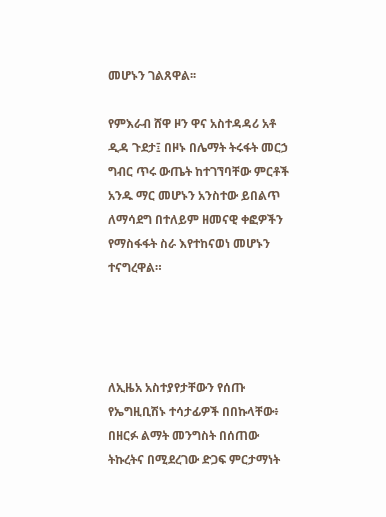መሆኑን ገልጸዋል፡፡

የምእራብ ሸዋ ዞን ዋና አስተዳዳሪ አቶ ዲዳ ጉደታ፤ በዞኑ በሌማት ትሩፋት መርኃ ግብር ጥሩ ውጤት ከተገኘባቸው ምርቶች አንዱ ማር መሆኑን አንስተው ይበልጥ ለማሳደግ በተለይም ዘመናዊ ቀፎዎችን የማስፋፋት ስራ እየተከናወነ መሆኑን ተናግረዋል።




ለኢዜአ አስተያየታቸውን የሰጡ የኤግዚቢሽኑ ተሳታፊዎች በበኩላቸው፥ በዘርፉ ልማት መንግስት በሰጠው ትኩረትና በሚደረገው ድጋፍ ምርታማነት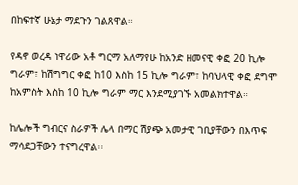በከፍተኛ ሁኔታ ማደጉን ገልጸዋል።

የዳኖ ወረዳ ነዋሪው አቶ ግርማ አለማየሁ ከአንድ ዘመናዊ ቀፎ 20 ኪሎ ግራም፣ ከሽግግር ቀፎ ከ10 እስከ 15 ኪሎ ግራም፣ ከባህላዊ ቀፎ ደግሞ ከአምስት እስከ 10 ኪሎ ግራም ማር እንደሚያገኙ አመልክተዋል።

ከሌሎች ግብርና ስራዎች ሌላ በማር ሽያጭ አመታዊ ገቢያቸውን በእጥፍ ማሳደጋቸውን ተናግረዋል፡፡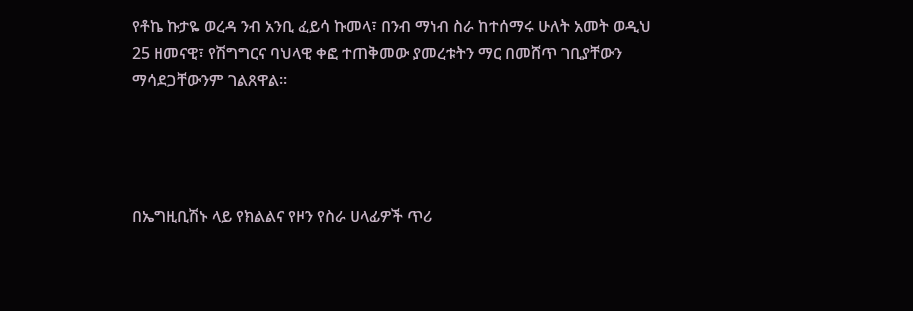የቶኬ ኩታዬ ወረዳ ንብ አንቢ ፈይሳ ኩመላ፣ በንብ ማነብ ስራ ከተሰማሩ ሁለት አመት ወዲህ 25 ዘመናዊ፣ የሽግግርና ባህላዊ ቀፎ ተጠቅመው ያመረቱትን ማር በመሸጥ ገቢያቸውን ማሳደጋቸውንም ገልጸዋል።




በኤግዚቢሽኑ ላይ የክልልና የዞን የስራ ሀላፊዎች ጥሪ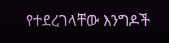የተደረገላቸው እንግዶች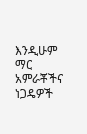እንዲሁም ማር አምራቾችና ነጋዴዎች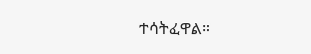ተሳትፈዋል።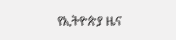የኢትዮጵያ ዜና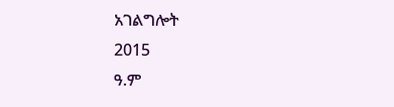አገልግሎት
2015
ዓ.ም